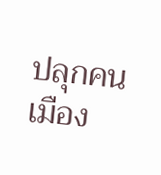ปลุกคนเมือง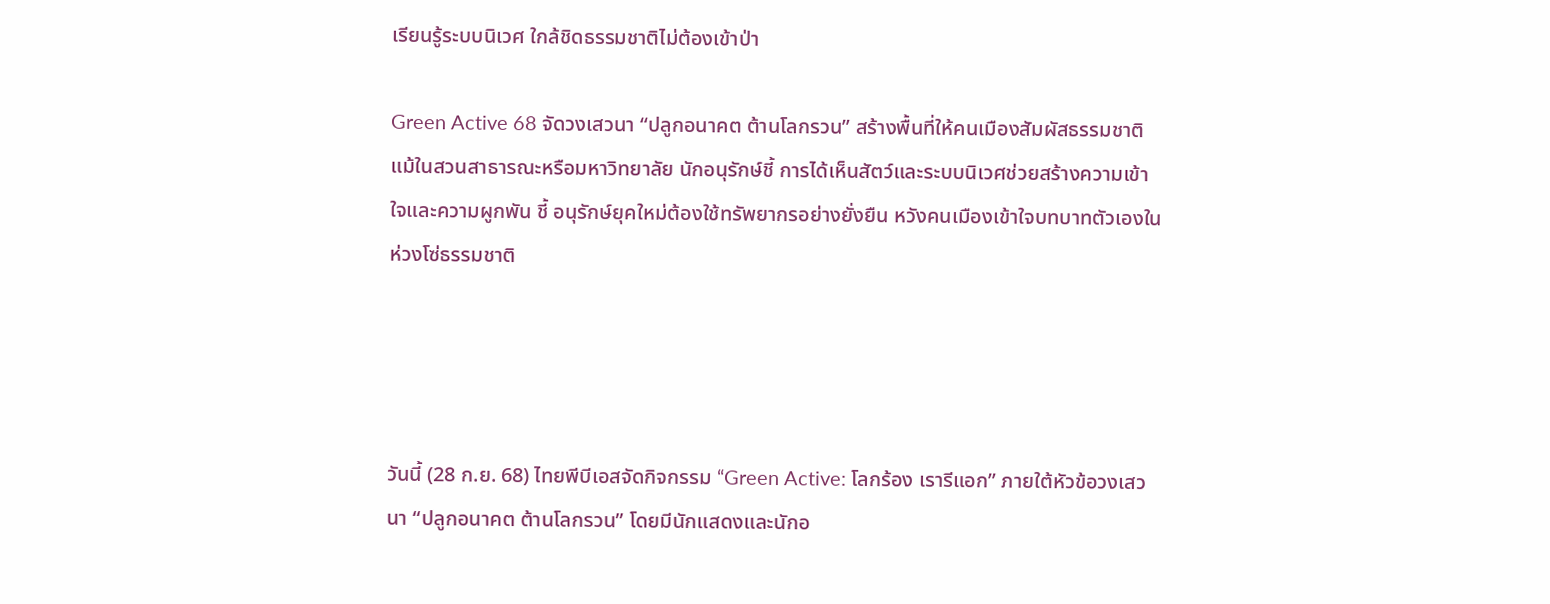เรียนรู้ระบบนิเวศ ใกล้ชิดธรรมชาติไม่ต้องเข้าป่า

Green Active 68 จัดวงเสวนา “ปลูกอนาคต ต้านโลกรวน” สร้างพื้นที่ให้คนเมืองสัมผัสธรรมชาติ แม้ในสวนสาธารณะหรือมหาวิทยาลัย นักอนุรักษ์ชี้ การได้เห็นสัตว์และระบบนิเวศช่วยสร้างความเข้าใจและความผูกพัน ชี้ อนุรักษ์ยุคใหม่ต้องใช้ทรัพยากรอย่างยั่งยืน หวังคนเมืองเข้าใจบทบาทตัวเองในห่วงโซ่ธรรมชาติ




วันนี้ (28 ก.ย. 68) ไทยพีบีเอสจัดกิจกรรม “Green Active: โลกร้อง เรารีแอก” ภายใต้หัวข้อวงเสวนา “ปลูกอนาคต ต้านโลกรวน” โดยมีนักแสดงและนักอ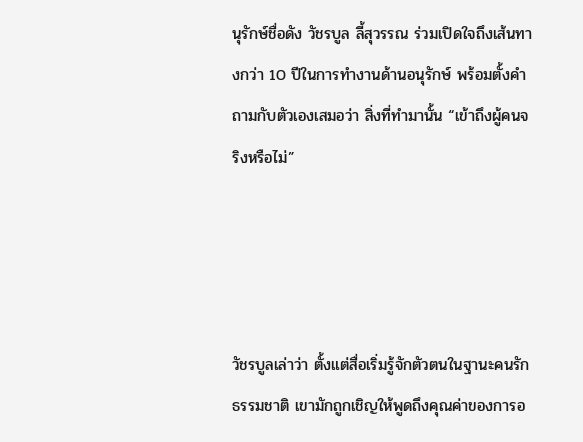นุรักษ์ชื่อดัง วัชรบูล ลี้สุวรรณ ร่วมเปิดใจถึงเส้นทางกว่า 10 ปีในการทำงานด้านอนุรักษ์ พร้อมตั้งคำถามกับตัวเองเสมอว่า สิ่งที่ทำมานั้น “เข้าถึงผู้คนจริงหรือไม่”




วัชรบูลเล่าว่า ตั้งแต่สื่อเริ่มรู้จักตัวตนในฐานะคนรักธรรมชาติ เขามักถูกเชิญให้พูดถึงคุณค่าของการอ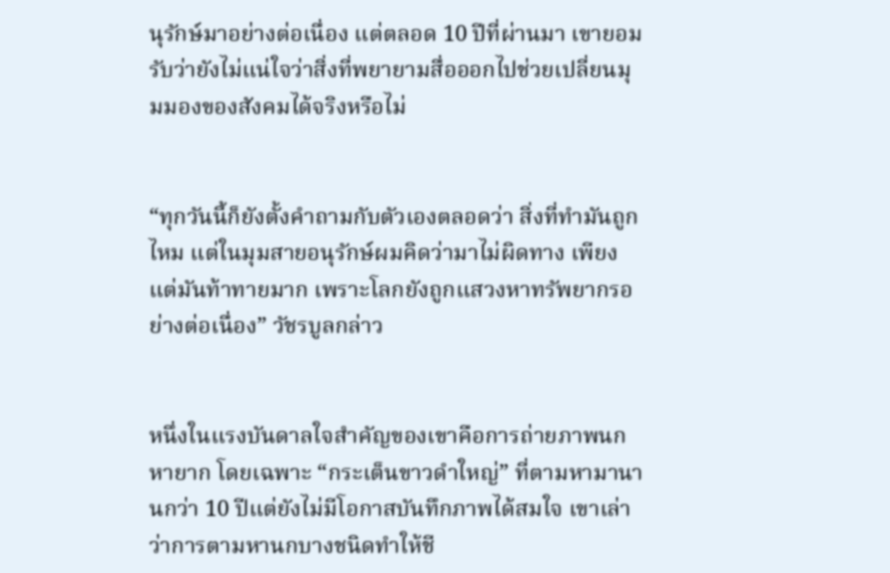นุรักษ์มาอย่างต่อเนื่อง แต่ตลอด 10 ปีที่ผ่านมา เขายอมรับว่ายังไม่แน่ใจว่าสิ่งที่พยายามสื่อออกไปช่วยเปลี่ยนมุมมองของสังคมได้จริงหรือไม่


“ทุกวันนี้ก็ยังตั้งคำถามกับตัวเองตลอดว่า สิ่งที่ทำมันถูกไหม แต่ในมุมสายอนุรักษ์ผมคิดว่ามาไม่ผิดทาง เพียงแต่มันท้าทายมาก เพราะโลกยังถูกแสวงหาทรัพยากรอย่างต่อเนื่อง” วัชรบูลกล่าว


หนึ่งในแรงบันดาลใจสำคัญของเขาคือการถ่ายภาพนกหายาก โดยเฉพาะ “กระเต็นขาวดำใหญ่” ที่ตามหามานานกว่า 10 ปีแต่ยังไม่มีโอกาสบันทึกภาพได้สมใจ เขาเล่าว่าการตามหานกบางชนิดทำให้ชี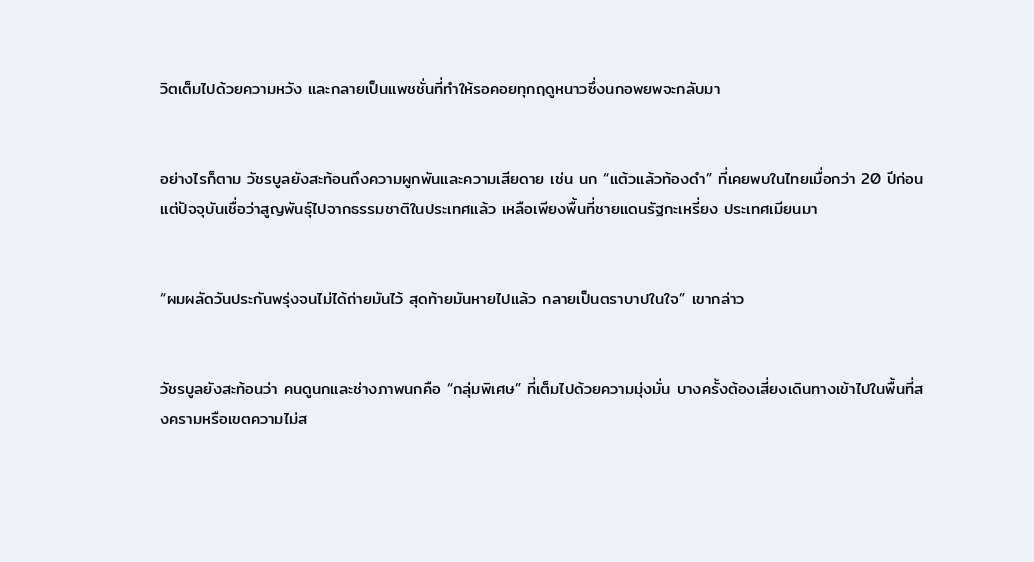วิตเต็มไปด้วยความหวัง และกลายเป็นแพชชั่นที่ทำให้รอคอยทุกฤดูหนาวซึ่งนกอพยพจะกลับมา


อย่างไรก็ตาม วัชรบูลยังสะท้อนถึงความผูกพันและความเสียดาย เช่น นก “แต้วแล้วท้องดำ” ที่เคยพบในไทยเมื่อกว่า 20 ปีก่อน แต่ปัจจุบันเชื่อว่าสูญพันธุ์ไปจากธรรมชาติในประเทศแล้ว เหลือเพียงพื้นที่ชายแดนรัฐกะเหรี่ยง ประเทศเมียนมา


“ผมผลัดวันประกันพรุ่งจนไม่ได้ถ่ายมันไว้ สุดท้ายมันหายไปแล้ว กลายเป็นตราบาปในใจ” เขากล่าว


วัชรบูลยังสะท้อนว่า คนดูนกและช่างภาพนกคือ “กลุ่มพิเศษ” ที่เต็มไปด้วยความมุ่งมั่น บางครั้งต้องเสี่ยงเดินทางเข้าไปในพื้นที่สงครามหรือเขตความไม่ส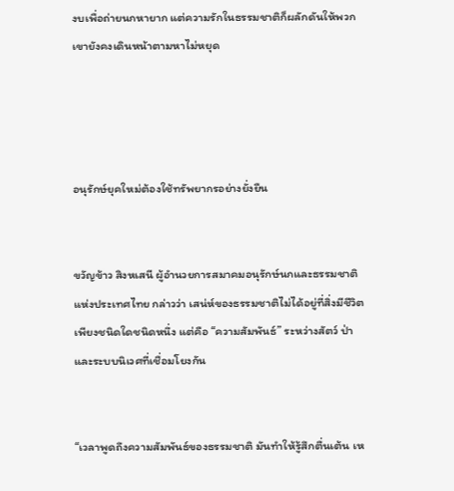งบเพื่อถ่ายนกหายาก แต่ความรักในธรรมชาติก็ผลักดันให้พวกเขายังคงเดินหน้าตามหาไม่หยุด




อนุรักษ์ยุคใหม่ต้องใช้ทรัพยากรอย่างยั่งยืน


ขวัญข้าว สิงหเสนี ผู้อำนวยการสมาคมอนุรักษ์นกและธรรมชาติแห่งประเทศไทย กล่าวว่า เสน่ห์ของธรรมชาติไม่ได้อยู่ที่สิ่งมีชีวิตเพียงชนิดใดชนิดหนึ่ง แต่คือ “ความสัมพันธ์” ระหว่างสัตว์ ป่า และระบบนิเวศที่เชื่อมโยงกัน


“เวลาพูดถึงความสัมพันธ์ของธรรมชาติ มันทำให้รู้สึกตื่นเต้น เห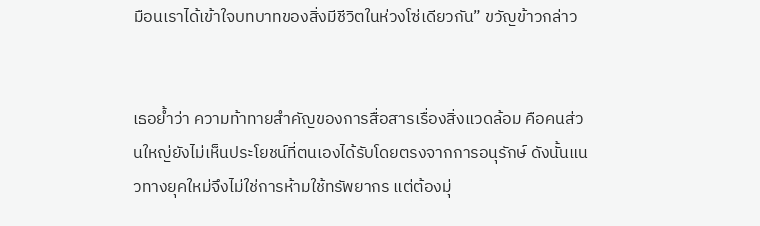มือนเราได้เข้าใจบทบาทของสิ่งมีชีวิตในห่วงโซ่เดียวกัน” ขวัญข้าวกล่าว


เธอย้ำว่า ความท้าทายสำคัญของการสื่อสารเรื่องสิ่งแวดล้อม คือคนส่วนใหญ่ยังไม่เห็นประโยชน์ที่ตนเองได้รับโดยตรงจากการอนุรักษ์ ดังนั้นแนวทางยุคใหม่จึงไม่ใช่การห้ามใช้ทรัพยากร แต่ต้องมุ่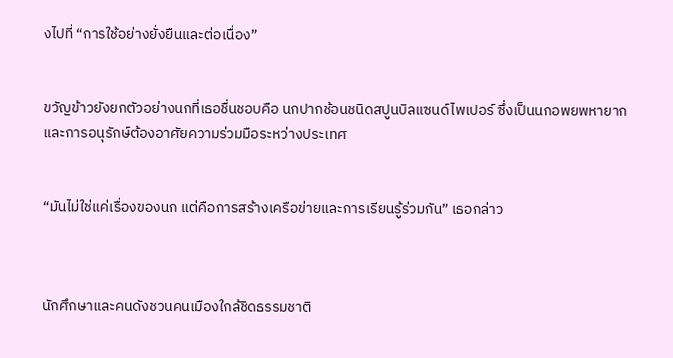งไปที่ “การใช้อย่างยั่งยืนและต่อเนื่อง”


ขวัญข้าวยังยกตัวอย่างนกที่เธอชื่นชอบคือ นกปากช้อนชนิดสปูนบิลแซนด์ไพเปอร์ ซึ่งเป็นนกอพยพหายากและการอนุรักษ์ต้องอาศัยความร่วมมือระหว่างประเทศ


“มันไม่ใช่แค่เรื่องของนก แต่คือการสร้างเครือข่ายและการเรียนรู้ร่วมกัน” เธอกล่าว



นักศึกษาและคนดังชวนคนเมืองใกล้ชิดธรรมชาติ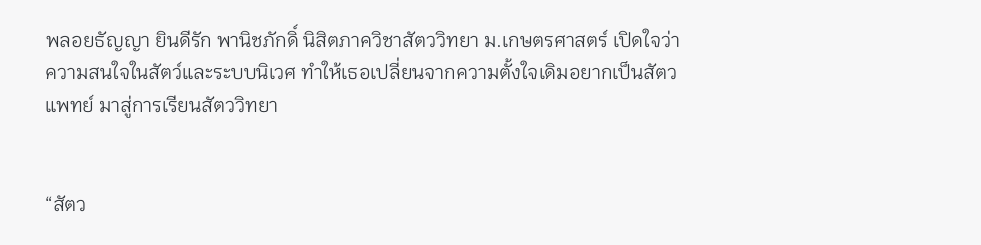พลอยธัญญา ยินดีรัก พานิชภักดิ์ นิสิตภาควิชาสัตววิทยา ม.เกษตรศาสตร์ เปิดใจว่า ความสนใจในสัตว์และระบบนิเวศ ทำให้เธอเปลี่ยนจากความตั้งใจเดิมอยากเป็นสัตวแพทย์ มาสู่การเรียนสัตววิทยา


“สัตว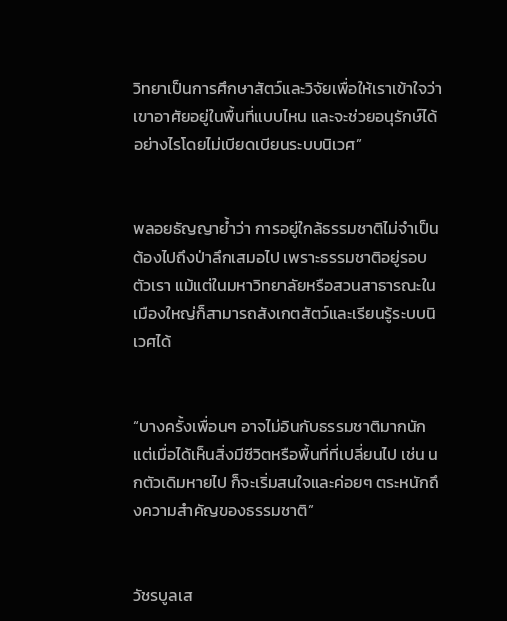วิทยาเป็นการศึกษาสัตว์และวิจัยเพื่อให้เราเข้าใจว่าเขาอาศัยอยู่ในพื้นที่แบบไหน และจะช่วยอนุรักษ์ได้อย่างไรโดยไม่เบียดเบียนระบบนิเวศ”


พลอยธัญญาย้ำว่า การอยู่ใกล้ธรรมชาติไม่จำเป็นต้องไปถึงป่าลึกเสมอไป เพราะธรรมชาติอยู่รอบตัวเรา แม้แต่ในมหาวิทยาลัยหรือสวนสาธารณะในเมืองใหญ่ก็สามารถสังเกตสัตว์และเรียนรู้ระบบนิเวศได้


“บางครั้งเพื่อนๆ อาจไม่อินกับธรรมชาติมากนัก แต่เมื่อได้เห็นสิ่งมีชีวิตหรือพื้นที่ที่เปลี่ยนไป เช่น นกตัวเดิมหายไป ก็จะเริ่มสนใจและค่อยๆ ตระหนักถึงความสำคัญของธรรมชาติ”


วัชรบูลเส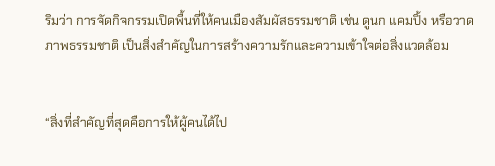ริมว่า การจัดกิจกรรมเปิดพื้นที่ให้คนเมืองสัมผัสธรรมชาติ เช่น ดูนก แคมปิ้ง หรือวาดภาพธรรมชาติ เป็นสิ่งสำคัญในการสร้างความรักและความเข้าใจต่อสิ่งแวดล้อม


“สิ่งที่สำคัญที่สุดคือการให้ผู้คนได้ไป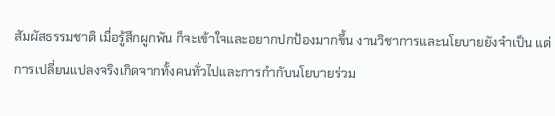สัมผัสธรรมชาติ เมื่อรู้สึกผูกพัน ก็จะเข้าใจและอยากปกป้องมากขึ้น งานวิชาการและนโยบายยังจำเป็น แต่การเปลี่ยนแปลงจริงเกิดจากทั้งคนทั่วไปและการกำกับนโยบายร่วม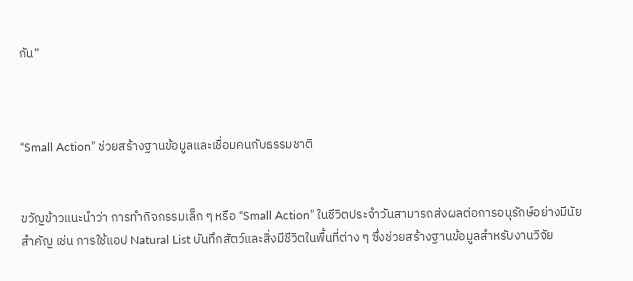กัน”



“Small Action” ช่วยสร้างฐานข้อมูลและเชื่อมคนกับธรรมชาติ


ขวัญข้าวแนะนำว่า การทำกิจกรรมเล็ก ๆ หรือ “Small Action” ในชีวิตประจำวันสามารถส่งผลต่อการอนุรักษ์อย่างมีนัยสำคัญ เช่น การใช้แอป Natural List บันทึกสัตว์และสิ่งมีชีวิตในพื้นที่ต่าง ๆ ซึ่งช่วยสร้างฐานข้อมูลสำหรับงานวิจัย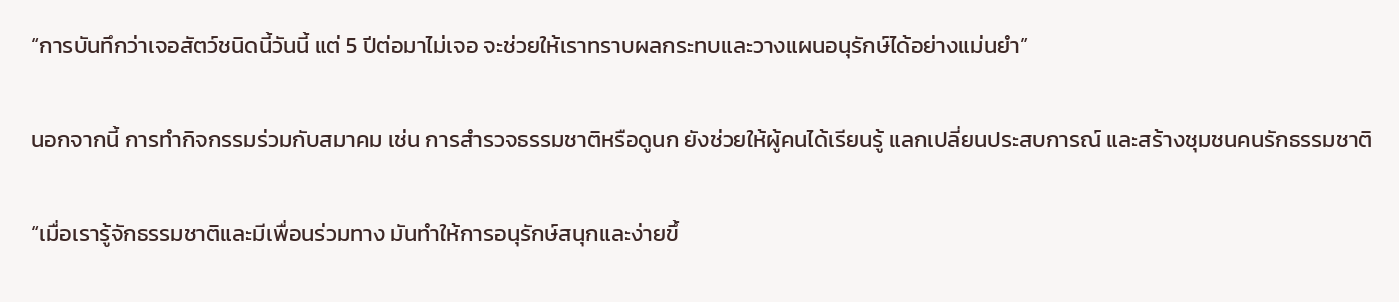“การบันทึกว่าเจอสัตว์ชนิดนี้วันนี้ แต่ 5 ปีต่อมาไม่เจอ จะช่วยให้เราทราบผลกระทบและวางแผนอนุรักษ์ได้อย่างแม่นยำ”


นอกจากนี้ การทำกิจกรรมร่วมกับสมาคม เช่น การสำรวจธรรมชาติหรือดูนก ยังช่วยให้ผู้คนได้เรียนรู้ แลกเปลี่ยนประสบการณ์ และสร้างชุมชนคนรักธรรมชาติ


“เมื่อเรารู้จักธรรมชาติและมีเพื่อนร่วมทาง มันทำให้การอนุรักษ์สนุกและง่ายขึ้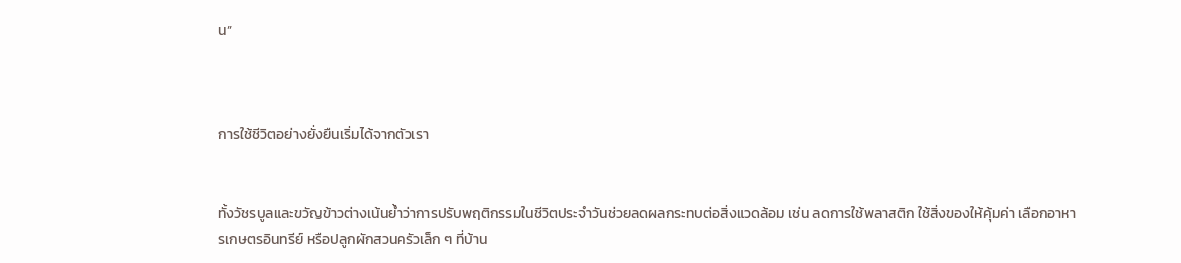น”



การใช้ชีวิตอย่างยั่งยืนเริ่มได้จากตัวเรา


ทั้งวัชรบูลและขวัญข้าวต่างเน้นย้ำว่าการปรับพฤติกรรมในชีวิตประจำวันช่วยลดผลกระทบต่อสิ่งแวดล้อม เช่น ลดการใช้พลาสติก ใช้สิ่งของให้คุ้มค่า เลือกอาหารเกษตรอินทรีย์ หรือปลูกผักสวนครัวเล็ก ๆ ที่บ้าน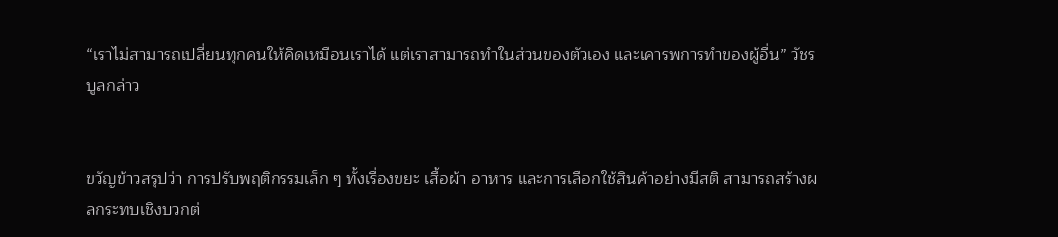“เราไม่สามารถเปลี่ยนทุกคนให้คิดเหมือนเราได้ แต่เราสามารถทำในส่วนของตัวเอง และเคารพการทำของผู้อื่น” วัชรบูลกล่าว


ขวัญข้าวสรุปว่า การปรับพฤติกรรมเล็ก ๆ ทั้งเรื่องขยะ เสื้อผ้า อาหาร และการเลือกใช้สินค้าอย่างมีสติ สามารถสร้างผลกระทบเชิงบวกต่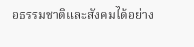อธรรมชาติและสังคมได้อย่าง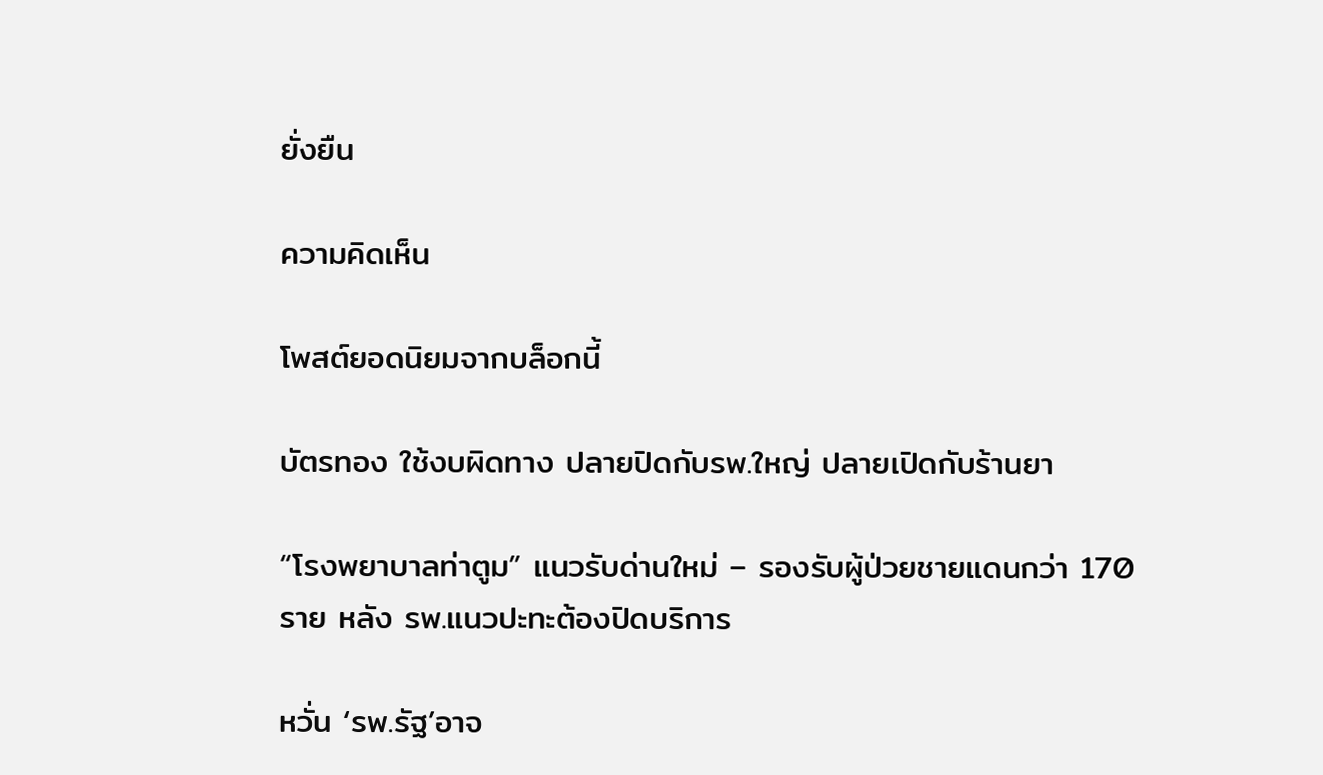ยั่งยืน

ความคิดเห็น

โพสต์ยอดนิยมจากบล็อกนี้

บัตรทอง ใช้งบผิดทาง ปลายปิดกับรพ.ใหญ่ ปลายเปิดกับร้านยา

“โรงพยาบาลท่าตูม” แนวรับด่านใหม่ – รองรับผู้ป่วยชายแดนกว่า 170 ราย หลัง รพ.แนวปะทะต้องปิดบริการ

หวั่น ‘รพ.รัฐ’อาจ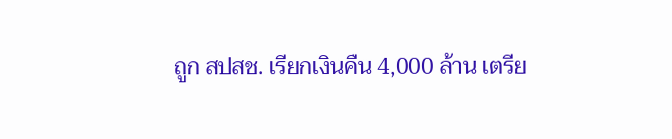ถูก สปสช. เรียกเงินคืน 4,000 ล้าน เตรีย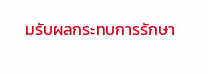มรับผลกระทบการรักษา